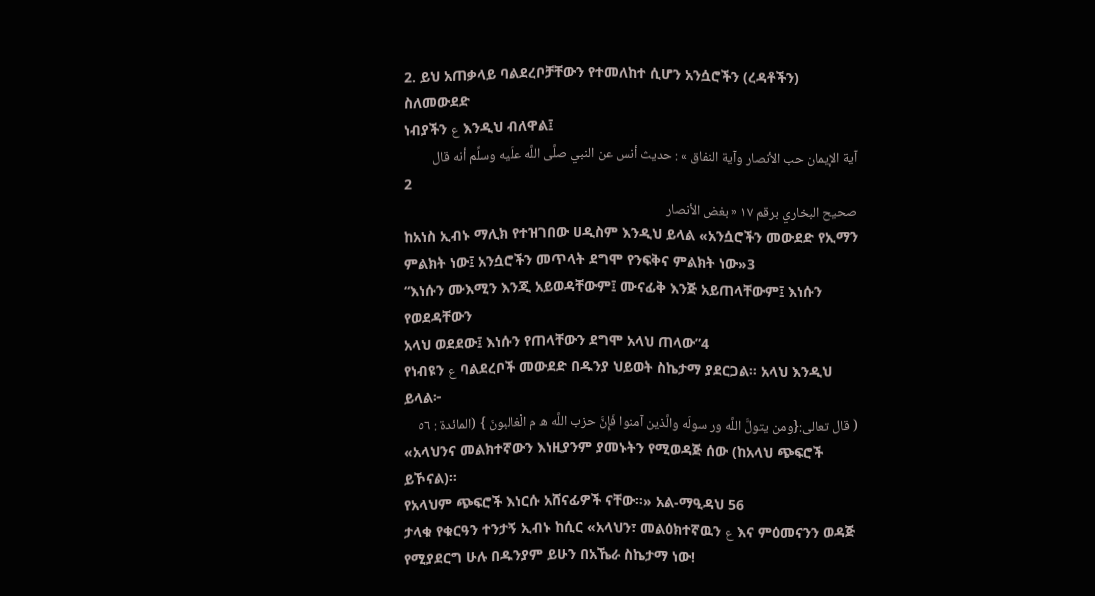2. ይህ አጠቃላይ ባልደረቦቻቸውን የተመለከተ ሲሆን አንሷሮችን (ረዳቶችን) ስለመውደድ
ነብያችን ع እንዲህ ብለዋል፤
آية الإيمان حب الأنصار وآية النفاق » : حديث أنس عن النبي صلَّى اللَّه علَيه وسلِّم أنه قال
2
صحيح البخاري برقم ١٧ « بغض الأنصار
ከአነስ ኢብኑ ማሊክ የተዝገበው ሀዲስም እንዲህ ይላል «አንሷሮችን መውደድ የኢማን
ምልክት ነው፤ አንሷሮችን መጥላት ደግሞ የንፍቅና ምልክት ነው»3
“እነሱን ሙእሚን እንጂ አይወዳቸውም፤ ሙናፊቅ እንጅ አይጠላቸውም፤ እነሱን የወደዳቸውን
አላህ ወደደው፤ እነሱን የጠላቸውን ደግሞ አላህ ጠላው”4
የነብዩን ع ባልደረቦች መውደድ በዱንያ ህይወት ስኬታማ ያደርጋል። አላህ እንዲህ ይላል፦
( قال تعالى:{ومن يتولَّ اللَّه ور سولَه والَّذين آمنوا فَإِنَّ حزب اللَّه ه م الْغالبونَ } (المائدة : ٥٦
«አላህንና መልክተኛውን እነዚያንም ያመኑትን የሚወዳጅ ሰው (ከአላህ ጭፍሮች ይኾናል)፡፡
የአላህም ጭፍሮች እነርሱ አሸናፊዎች ናቸው፡፡» አል-ማዒዳህ 56
ታላቁ የቁርዓን ተንታኝ ኢብኑ ከሲር «አላህን፣ መልዕክተኛዉን ع እና ምዕመናንን ወዳጅ
የሚያደርግ ሁሉ በዱንያም ይሁን በአኼራ ስኬታማ ነው!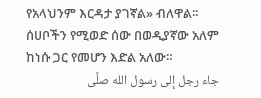የአላህንም እርዳታ ያገኛል» ብለዋል፡፡
ሰሀቦችን የሚወድ ሰው በወዲያኛው አለም ከነሱ ጋር የመሆን እድል አለው።
جاء رجل إلى رسول الله صلَّى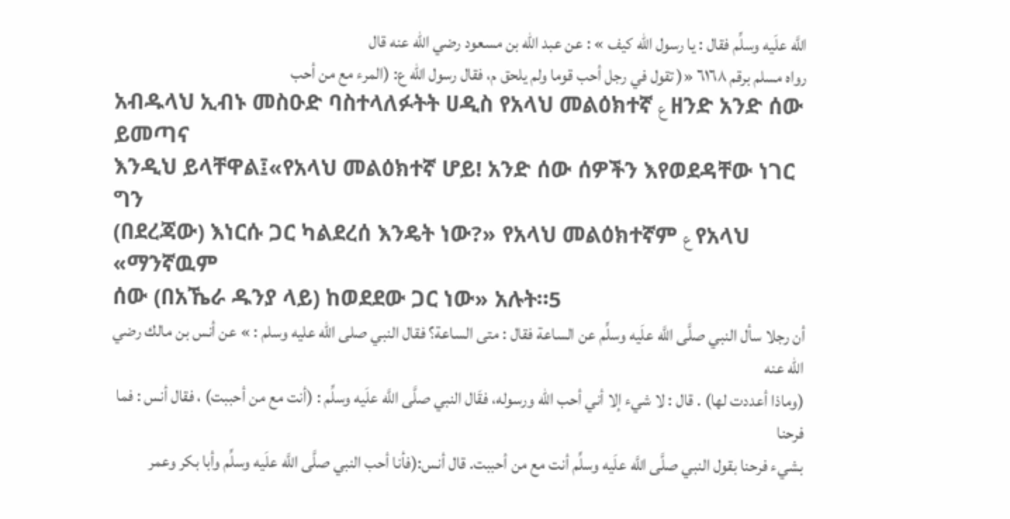اللَّه علَيه وسلِّم فقال : يا رسول الله كيف » : عن عبد الله بن مسعود رضي الله عنه قال
رواه مسلم برقم ٦١٦٨ «( تقول في رجل أحب قوما ولم يلحق م، فقال رسول الله ع: (المرء مع من أحب
አብዱላህ ኢብኑ መስዑድ ባስተላለፉትት ሀዲስ የአላህ መልዕክተኛ ع ዘንድ አንድ ሰው ይመጣና
እንዲህ ይላቸዋል፤«የአላህ መልዕክተኛ ሆይ! አንድ ሰው ሰዎችን እየወደዳቸው ነገር ግን
(በደረጃው) እነርሱ ጋር ካልደረሰ እንዴት ነው?» የአላህ መልዕክተኛም ع የአላህ «ማንኛዉም
ሰው (በአኼራ ዱንያ ላይ) ከወደደው ጋር ነው» አሉት።5
أن رجلا سأل النبي صلَّى اللَّه علَيه وسلِّم عن الساعة فقال : متى الساعة؟ فقال النبي صلى الله عليه وسلم : » عن أنس بن مالك رضي الله عنه
(وماذا أعددت لها) . قال : لا شيء إلا أني أحب الله ورسوله، فقَال النبي صلَّى اللَّه علَيه وسلِّم : (أنت مع من أحببت) ، فقال أنس : فما فرحنا
بشيء فرحنا بقول النبي صلَّى اللَّه علَيه وسلِّم أنت مع من أحببت. قال أنس:(فأنا أحب النبي صلَّى اللَّه علَيه وسلِّم وأبا بكر وعمر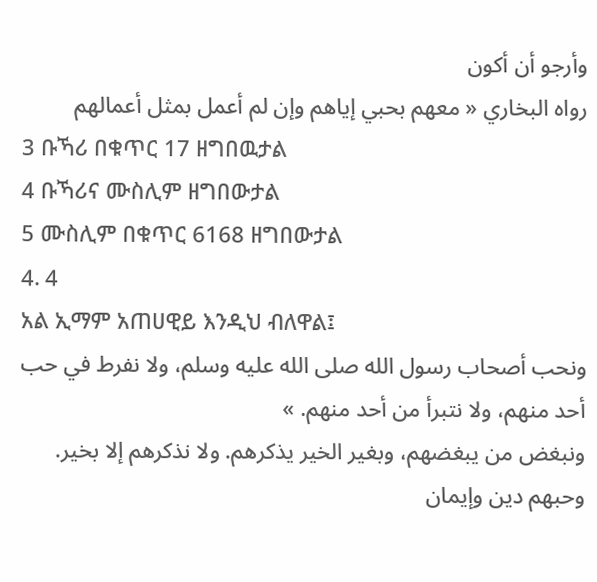وأرجو أن أكون
رواه البخاري « معهم بحبي إياهم وإن لم أعمل بمثل أعمالهم
3 ቡኻሪ በቁጥር 17 ዘግበዉታል
4 ቡኻሪና ሙስሊም ዘግበውታል
5 ሙስሊም በቁጥር 6168 ዘግበውታል
4. 4
አል ኢማም አጠሀዊይ እንዲህ ብለዋል፤
ونحب أصحاب رسول الله صلى الله عليه وسلم، ولا نفرط في حب أحد منهم، ولا نتبرأ من أحد منهم. »
ونبغض من يبغضهم، وبغير الخير يذكرهم. ولا نذكرهم إلا بخير. وحبهم دين وإيمان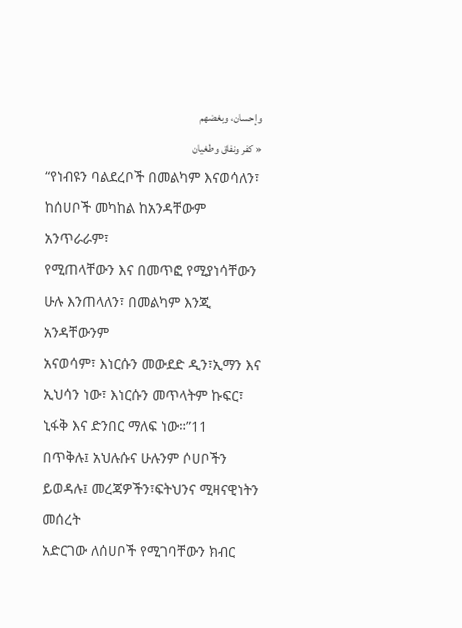وإحسان، وبغضهم
« كفر ونفاق وطغيان
“የነብዩን ባልደረቦች በመልካም እናወሳለን፣ ከሰሀቦች መካከል ከአንዳቸውም አንጥራራም፣
የሚጠላቸውን እና በመጥፎ የሚያነሳቸውን ሁሉ እንጠላለን፣ በመልካም እንጂ አንዳቸውንም
አናወሳም፣ እነርሱን መውደድ ዲን፣ኢማን እና ኢህሳን ነው፣ እነርሱን መጥላትም ኩፍር፣
ኒፋቅ እና ድንበር ማለፍ ነው።”11
በጥቅሉ፤ አህሉሱና ሁሉንም ሶሀቦችን ይወዳሉ፤ መረጃዎችን፣ፍትህንና ሚዛናዊነትን መሰረት
አድርገው ለሰሀቦች የሚገባቸውን ክብር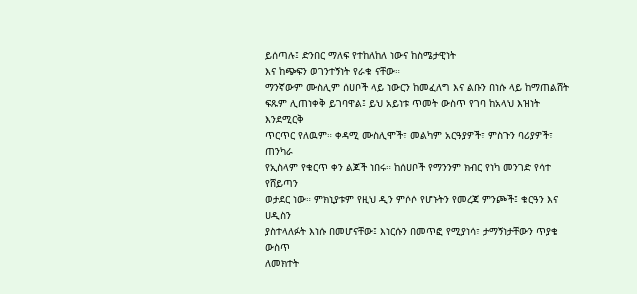ይሰጣሉ፤ ድንበር ማለፍ የተከለከለ ነውና ከስሜታዊነት
እና ከጭፍን ወገንተኝነት የራቁ ናቸው።
ማንኛውም ሙስሊም ሰሀቦች ላይ ነውርን ከመፈለግ እና ልቡን በነሱ ላይ ከማጠልሸት
ፍጹም ሊጠነቀቅ ይገባዋል፤ ይህ አይነቱ ጥመት ውስጥ የገባ ከአላህ እዝነት እንደሚርቅ
ጥርጥር የለዉም። ቀዳሚ ሙስሊሞች፣ መልካም አርዓያዎች፣ ምስጉን ባሪያዎች፣ ጠንካራ
የኢስላም የቁርጥ ቀን ልጆች ነበሩ። ከሰሀቦች የማንንም ክብር የነካ መንገድ የሳተ የሸይጣን
ወታደር ነው። ምክኒያቱም የዚህ ዲን ምሶሶ የሆኑትን የመረጃ ምንጮች፤ ቁርዓን እና ሀዲስን
ያስተላለፉት እነሱ በመሆናቸው፤ እነርሱን በመጥፎ የሚያነሳ፣ ታማኝነታቸውን ጥያቄ ውስጥ
ለመክተት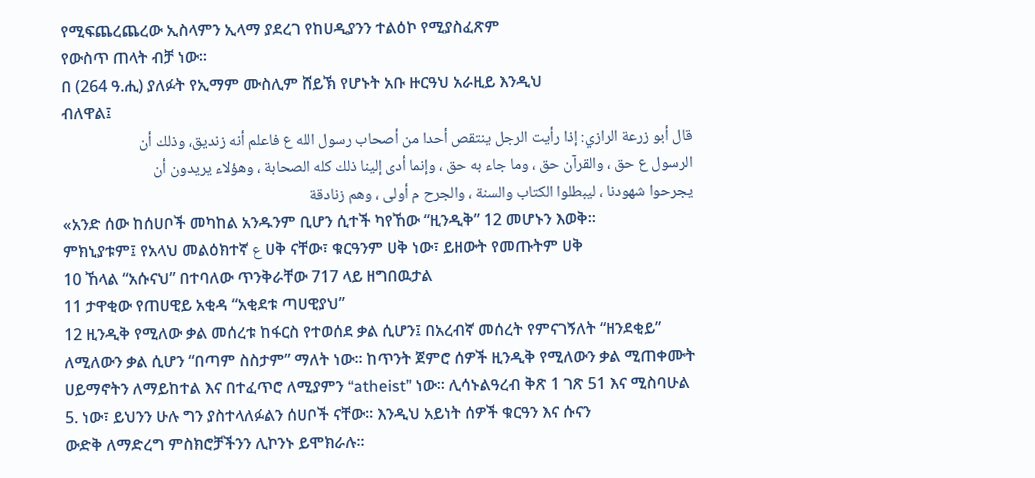የሚፍጨረጨረው ኢስላምን ኢላማ ያደረገ የከሀዲያንን ተልዕኮ የሚያስፈጽም
የውስጥ ጠላት ብቻ ነው።
በ (264 ዓ.ሒ) ያለፉት የኢማም ሙስሊም ሸይኽ የሆኑት አቡ ዙርዓህ አራዚይ እንዲህ
ብለዋል፤
قال أبو زرعة الرازي: إذا رأيت الرجل ينتقص أحدا من أصحاب رسول الله ع فاعلم أنه زنديق، وذلك أن
الرسول ع حق ، والقرآن حق ، وما جاء به حق ، وإنما أدى إلينا ذلك كله الصحابة ، وهؤلاء يريدون أن
يجرحوا شهودنا ، ليبطلوا الكتاب والسنة ، والجرح م أولى ، وهم زنادقة
«አንድ ሰው ከሰሀቦች መካከል አንዱንም ቢሆን ሲተች ካየኸው “ዚንዲቅ” 12 መሆኑን እወቅ።
ምክኒያቱም፤ የአላህ መልዕክተኛ ع ሀቅ ናቸው፣ ቁርዓንም ሀቅ ነው፣ ይዘውት የመጡትም ሀቅ
10 ኸላል “አሱናህ” በተባለው ጥንቅራቸው 717 ላይ ዘግበዉታል
11 ታዋቂው የጠሀዊይ አቂዳ “አቂደቱ ጣሀዊያህ”
12 ዚንዲቅ የሚለው ቃል መሰረቱ ከፋርስ የተወሰደ ቃል ሲሆን፤ በአረብኛ መሰረት የምናገኝለት “ዘንደቂይ”
ለሚለውን ቃል ሲሆን “በጣም ስስታም” ማለት ነው። ከጥንት ጀምሮ ሰዎች ዚንዲቅ የሚለውን ቃል ሚጠቀሙት
ሀይማኖትን ለማይከተል እና በተፈጥሮ ለሚያምን “atheist” ነው። ሊሳኑልዓረብ ቅጽ 1 ገጽ 51 እና ሚስባሁል
5. ነው፣ ይህንን ሁሉ ግን ያስተላለፉልን ሰሀቦች ናቸው። እንዲህ አይነት ሰዎች ቁርዓን እና ሱናን
ውድቅ ለማድረግ ምስክሮቻችንን ሊኮንኑ ይሞክራሉ።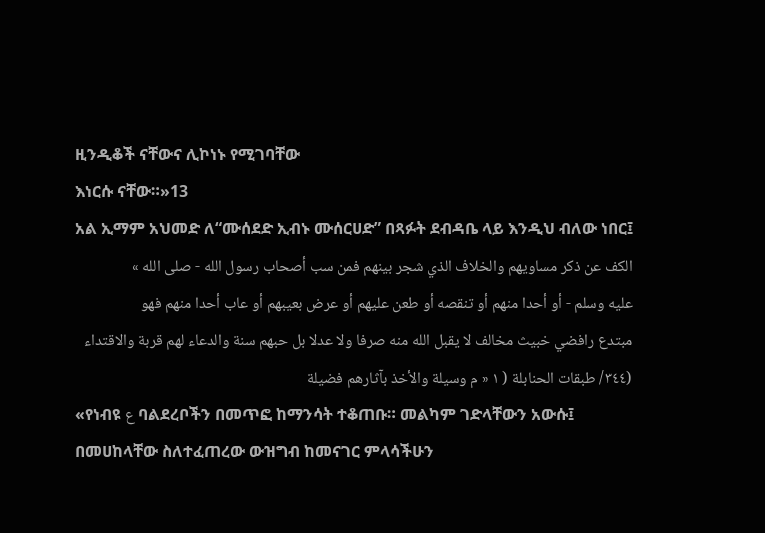ዚንዲቆች ናቸውና ሊኮነኑ የሚገባቸው
እነርሱ ናቸው።»13
አል ኢማም አህመድ ለ“ሙሰደድ ኢብኑ ሙሰርሀድ” በጻፉት ደብዳቤ ላይ እንዲህ ብለው ነበር፤
الكف عن ذكر مساويهم والخلاف الذي شجر بينهم فمن سب أصحاب رسول الله - صلى الله »
عليه وسلم - أو أحدا منهم أو تنقصه أو طعن عليهم أو عرض بعيبهم أو عاب أحدا منهم فهو
مبتدع رافضي خبيث مخالف لا يقبل الله منه صرفا ولا عدلا بل حبهم سنة والدعاء لهم قربة والاقتداء
(٣٤٤/ طبقات الحنابلة ( ١ « م وسيلة والأخذ بآثارهم فضيلة
«የነብዩ ع ባልደረቦችን በመጥፎ ከማንሳት ተቆጠቡ። መልካም ገድላቸውን አውሱ፤
በመሀከላቸው ስለተፈጠረው ውዝግብ ከመናገር ምላሳችሁን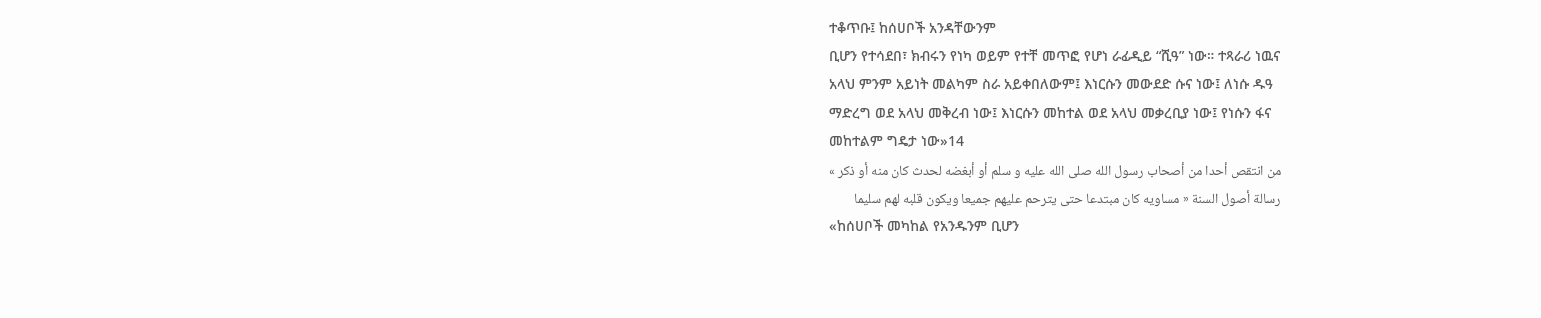ተቆጥቡ፤ ከሰሀቦች አንዳቸውንም
ቢሆን የተሳደበ፣ ክብሩን የነካ ወይም የተቸ መጥፎ የሆነ ራፊዲይ “ሺዓ” ነው። ተጻራሪ ነዉና
አላህ ምንም አይነት መልካም ስራ አይቀበለውም፤ እነርሱን መውደድ ሱና ነው፤ ለነሱ ዱዓ
ማድረግ ወደ አላህ መቅረብ ነው፤ እነርሱን መከተል ወደ አላህ መቃረቢያ ነው፤ የነሱን ፋና
መከተልም ግዴታ ነው»14
من انتقص أحدا من أصحاب رسول الله صلى الله عليه و سلم أو أبغضه لحدث كان منه أو ذكر »
رسالة أصول السنة « مساويه كان مبتدعا حتى يترحم عليهم جميعا ويكون قلبه لهم سليما
«ከሰሀቦች መካከል የአንዱንም ቢሆን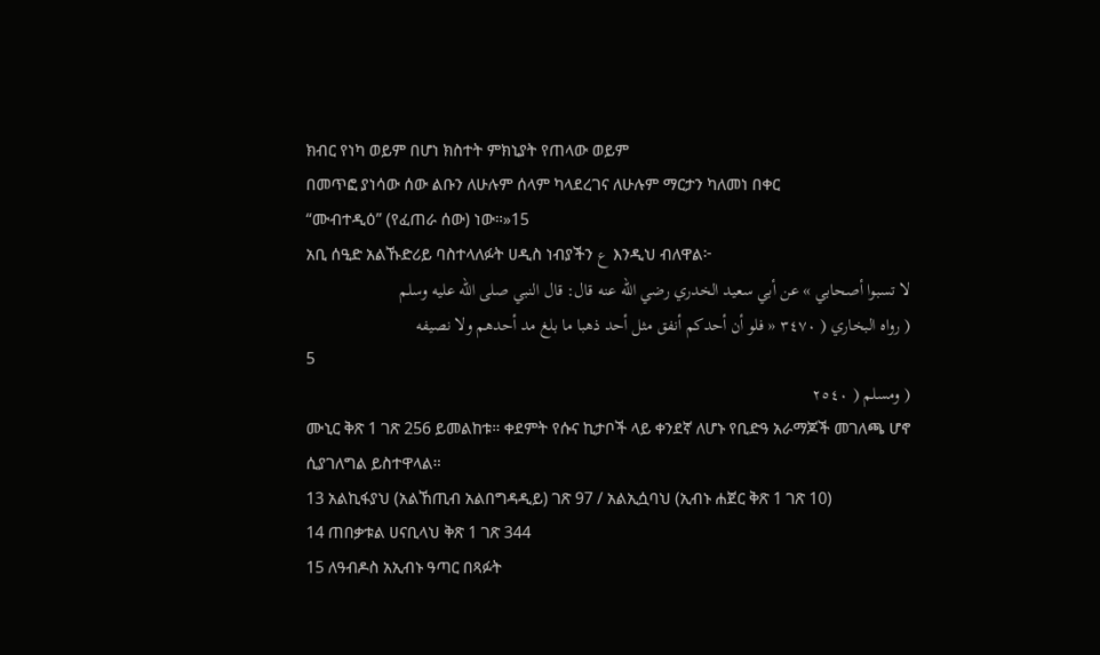ክብር የነካ ወይም በሆነ ክስተት ምክኒያት የጠላው ወይም
በመጥፎ ያነሳው ሰው ልቡን ለሁሉም ሰላም ካላደረገና ለሁሉም ማርታን ካለመነ በቀር
“ሙብተዲዕ” (የፈጠራ ሰው) ነው።»15
አቢ ሰዒድ አልኹድሪይ ባስተላለፉት ሀዲስ ነብያችን ع እንዲህ ብለዋል፦
لا تسبوا أصحابي » عن أبي سعيد الخدري رضي الله عنه قال: قال النبي صلى الله عليه وسلم
( رواه البخاري ( ٣٤٧٠ « فلو أن أحدكم أنفق مثل أحد ذهبا ما بلغ مد أحدهم ولا نصيفه
5
( ومسلم ( ٢٥٤٠
ሙኒር ቅጽ 1 ገጽ 256 ይመልከቱ። ቀደምት የሱና ኪታቦች ላይ ቀንደኛ ለሆኑ የቢድዓ አራማጆች መገለጫ ሆኖ
ሲያገለግል ይስተዋላል።
13 አልኪፋያህ (አልኸጢብ አልበግዳዲይ) ገጽ 97 / አልኢሷባህ (ኢብኑ ሐጀር ቅጽ 1 ገጽ 10)
14 ጠበቃቱል ሀናቢላህ ቅጽ 1 ገጽ 344
15 ለዓብዶስ አኢብኑ ዓጣር በጻፉት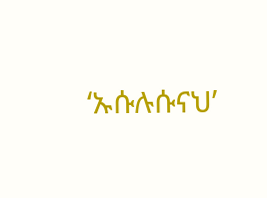‘ኡሱሉሱናህ’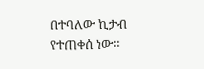በተባለው ኪታብ የተጠቀሰ ነው።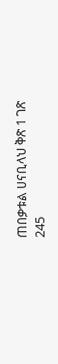ጠበቃቱል ሀናቢላህ ቅጽ 1 ገጽ
245